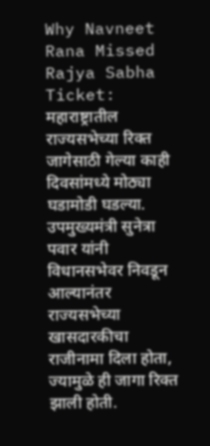Why Navneet Rana Missed Rajya Sabha Ticket: महाराष्ट्रातील राज्यसभेच्या रिक्त जागेसाठी गेल्या काही दिवसांमध्ये मोठ्या घडामोडी घडल्या. उपमुख्यमंत्री सुनेत्रा पवार यांनी विधानसभेवर निवडून आल्यानंतर राज्यसभेच्या खासदारकीचा राजीनामा दिला होता, ज्यामुळे ही जागा रिक्त झाली होती.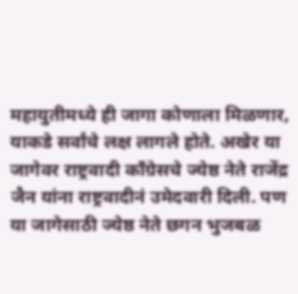महायुतीमध्ये ही जागा कोणाला मिळणार, याकडे सर्वांचे लक्ष लागले होते. अखेर या जागेवर राष्ट्रवादी काँग्रेसचे ज्येष्ठ नेते राजेंद्र जैन यांना राष्ट्रवादीनं उमेदवारी दिली. पण या जागेसाठी ज्येष्ठ नेते छगन भुजबळ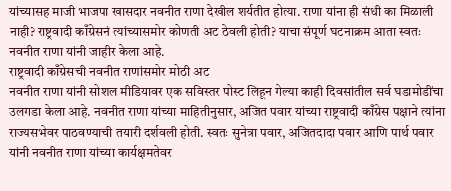यांच्यासह माजी भाजपा खासदार नवनीत राणा देखील शर्यतीत होत्या. राणा यांना ही संधी का मिळाली नाही? राष्ट्रवादी काँग्रेसनं त्यांच्यासमोर कोणती अट ठेवली होती? याचा संपूर्ण घटनाक्रम आता स्वतः नवनीत राणा यांनी जाहीर केला आहे.
राष्ट्रवादी काँग्रेसची नवनीत राणांसमोर मोठी अट
नवनीत राणा यांनी सोशल मीडियावर एक सविस्तर पोस्ट लिहून गेल्या काही दिवसांतील सर्व घडामोडींचा उलगडा केला आहे. नवनीत राणा यांच्या माहितीनुसार, अजित पवार यांच्या राष्ट्रवादी काँग्रेस पक्षाने त्यांना राज्यसभेवर पाठवण्याची तयारी दर्शवली होती. स्वतः सुनेत्रा पवार, अजितदादा पवार आणि पार्थ पवार यांनी नवनीत राणा यांच्या कार्यक्षमतेवर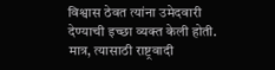विश्वास ठेवत त्यांना उमेदवारी देण्याची इच्छा व्यक्त केली होती.
मात्र, त्यासाठी राष्ट्रवादी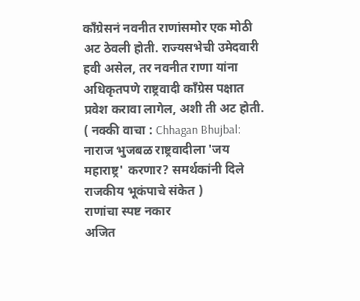काँग्रेसनं नवनीत राणांसमोर एक मोठी अट ठेवली होती. राज्यसभेची उमेदवारी हवी असेल, तर नवनीत राणा यांना अधिकृतपणे राष्ट्रवादी काँग्रेस पक्षात प्रवेश करावा लागेल, अशी ती अट होती.
( नक्की वाचा : Chhagan Bhujbal: नाराज भुजबळ राष्ट्रवादीला 'जय महाराष्ट्र' करणार? समर्थकांनी दिले राजकीय भूकंपाचे संकेत )
राणांचा स्पष्ट नकार
अजित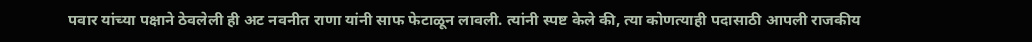पवार यांच्या पक्षाने ठेवलेली ही अट नवनीत राणा यांनी साफ फेटाळून लावली. त्यांनी स्पष्ट केले की, त्या कोणत्याही पदासाठी आपली राजकीय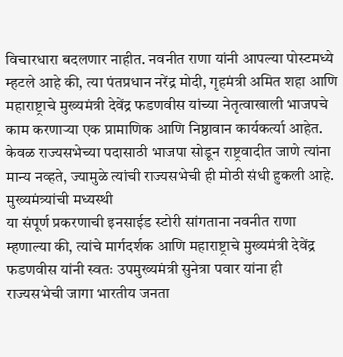विचारधारा बदलणार नाहीत. नवनीत राणा यांनी आपल्या पोस्टमध्ये म्हटले आहे की, त्या पंतप्रधान नरेंद्र मोदी, गृहमंत्री अमित शहा आणि महाराष्ट्राचे मुख्यमंत्री देवेंद्र फडणवीस यांच्या नेतृत्वाखाली भाजपचे काम करणाऱ्या एक प्रामाणिक आणि निष्ठावान कार्यकर्त्या आहेत. केवळ राज्यसभेच्या पदासाठी भाजपा सोडून राष्ट्रवादीत जाणे त्यांना मान्य नव्हते, ज्यामुळे त्यांची राज्यसभेची ही मोठी संधी हुकली आहे.
मुख्यमंत्र्यांची मध्यस्थी
या संपूर्ण प्रकरणाची इनसाईड स्टोरी सांगताना नवनीत राणा म्हणाल्या की, त्यांचे मार्गदर्शक आणि महाराष्ट्राचे मुख्यमंत्री देवेंद्र फडणवीस यांनी स्वतः उपमुख्यमंत्री सुनेत्रा पवार यांना ही राज्यसभेची जागा भारतीय जनता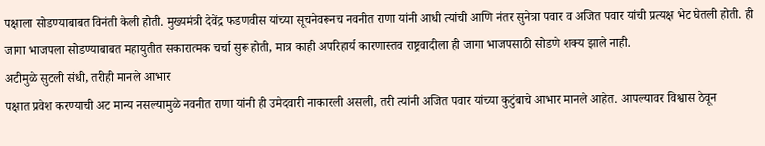पक्षाला सोडण्याबाबत विनंती केली होती. मुख्यमंत्री देवेंद्र फडणवीस यांच्या सूचनेवरूनच नवनीत राणा यांनी आधी त्यांची आणि नंतर सुनेत्रा पवार व अजित पवार यांची प्रत्यक्ष भेट घेतली होती. ही जागा भाजपला सोडण्याबाबत महायुतीत सकारात्मक चर्चा सुरू होती, मात्र काही अपरिहार्य कारणास्तव राष्ट्रवादीला ही जागा भाजपसाठी सोडणे शक्य झाले नाही.
अटीमुळे सुटली संधी, तरीही मानले आभार
पक्षात प्रवेश करण्याची अट मान्य नसल्यामुळे नवनीत राणा यांनी ही उमेदवारी नाकारली असली, तरी त्यांनी अजित पवार यांच्या कुटुंबाचे आभार मानले आहेत. आपल्यावर विश्वास ठेवून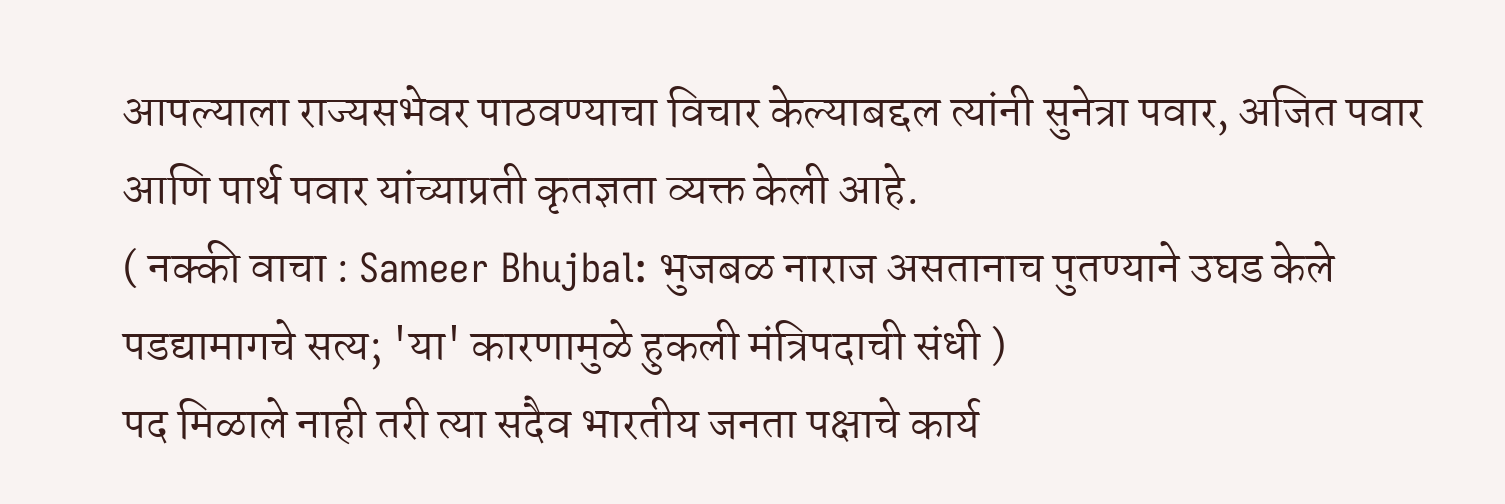आपल्याला राज्यसभेवर पाठवण्याचा विचार केल्याबद्दल त्यांनी सुनेत्रा पवार, अजित पवार आणि पार्थ पवार यांच्याप्रती कृतज्ञता व्यक्त केली आहे.
( नक्की वाचा : Sameer Bhujbal: भुजबळ नाराज असतानाच पुतण्याने उघड केले पडद्यामागचे सत्य; 'या' कारणामुळे हुकली मंत्रिपदाची संधी )
पद मिळाले नाही तरी त्या सदैव भारतीय जनता पक्षाचे कार्य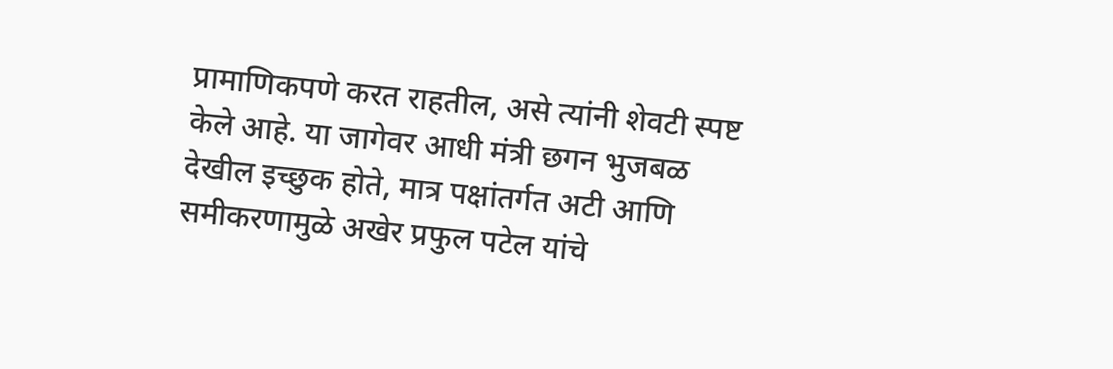प्रामाणिकपणे करत राहतील, असे त्यांनी शेवटी स्पष्ट केले आहे. या जागेवर आधी मंत्री छगन भुजबळ देखील इच्छुक होते, मात्र पक्षांतर्गत अटी आणि समीकरणामुळे अखेर प्रफुल पटेल यांचे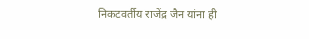निकटवर्तीय राजेंद्र जैन यांना ही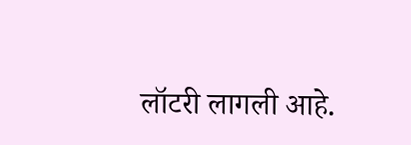लॉटरी लागली आहे.